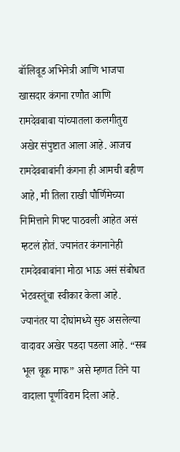बॉलिवूड अभिनेत्री आणि भाजपा खासदार कंगना रणौत आणि रामदेवबाबा यांच्यातला कलगीतुरा अखेर संपुष्टात आला आहे. आजच रामदेवबाबांनी कंगना ही आमची बहीण आहे, मी तिला राखी पौर्णिमेच्या निमित्ताने गिफ्ट पाठवली आहेत असं म्हटलं होतं. ज्यानंतर कंगनानेही रामदेवबाबांना मोठा भाऊ असं संबोधत भेटवस्तूंचा स्वीकार केला आहे. ज्यानंतर या दोघांमध्ये सुरु असलेल्या वादावर अखेर पडदा पडला आहे. “सब भूल चूक माफ” असे म्हणत तिने या वादाला पूर्णविराम दिला आहे.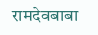रामदेवबाबा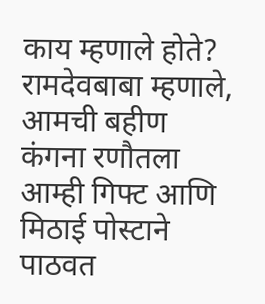काय म्हणाले होते?
रामदेवबाबा म्हणाले, आमची बहीण कंगना रणौतला आम्ही गिफ्ट आणि मिठाई पोस्टाने पाठवत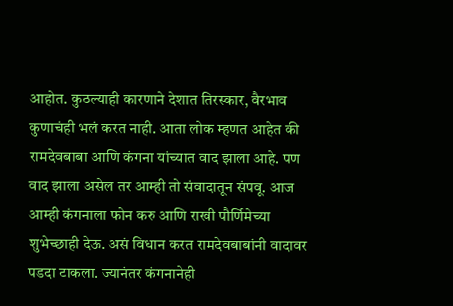आहोत. कुठल्याही कारणाने देशात तिरस्कार, वैरभाव कुणाचंही भलं करत नाही. आता लोक म्हणत आहेत की रामदेवबाबा आणि कंगना यांच्यात वाद झाला आहे. पण वाद झाला असेल तर आम्ही तो संवादातून संपवू. आज आम्ही कंगनाला फोन करु आणि राखी पौर्णिमेच्या शुभेच्छाही देऊ. असं विधान करत रामदेवबाबांनी वादावर पडदा टाकला. ज्यानंतर कंगनानेही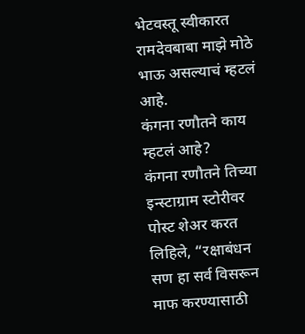भेटवस्तू स्वीकारत रामदेवबाबा माझे मोठे भाऊ असल्याचं म्हटलं आहे.
कंगना रणौतने काय म्हटलं आहे?
कंगना रणौतने तिच्या इन्स्टाग्राम स्टोरीवर पोस्ट शेअर करत लिहिले, “रक्षाबंधन सण हा सर्व विसरून माफ करण्यासाठी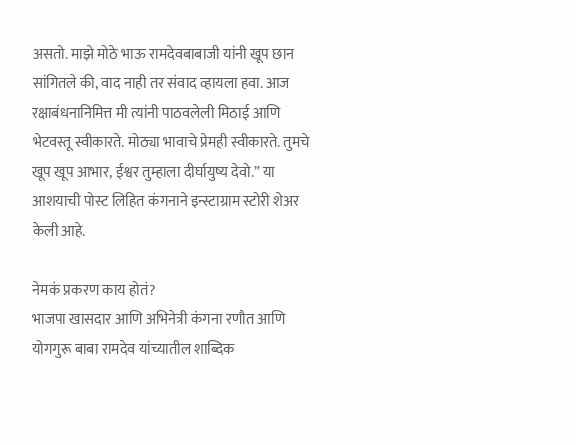असतो. माझे मोठे भाऊ रामदेवबाबाजी यांनी खूप छान सांगितले की, वाद नाही तर संवाद व्हायला हवा. आज रक्षाबंधनानिमित्त मी त्यांनी पाठवलेली मिठाई आणि भेटवस्तू स्वीकारते. मोठ्या भावाचे प्रेमही स्वीकारते. तुमचे खूप खूप आभार, ईश्वर तुम्हाला दीर्घायुष्य देवो.” या आशयाची पोस्ट लिहित कंगनाने इन्स्टाग्राम स्टोरी शेअर केली आहे.

नेमकं प्रकरण काय होतं?
भाजपा खासदार आणि अभिनेत्री कंगना रणौत आणि योगगुरू बाबा रामदेव यांच्यातील शाब्दिक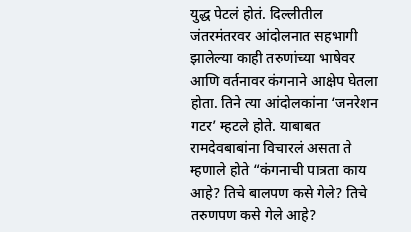युद्ध पेटलं होतं. दिल्लीतील जंतरमंतरवर आंदोलनात सहभागी झालेल्या काही तरुणांच्या भाषेवर आणि वर्तनावर कंगनाने आक्षेप घेतला होता. तिने त्या आंदोलकांना ‘जनरेशन गटर’ म्हटले होते. याबाबत रामदेवबाबांना विचारलं असता ते म्हणाले होते “कंगनाची पात्रता काय आहे? तिचे बालपण कसे गेले? तिचे तरुणपण कसे गेले आहे?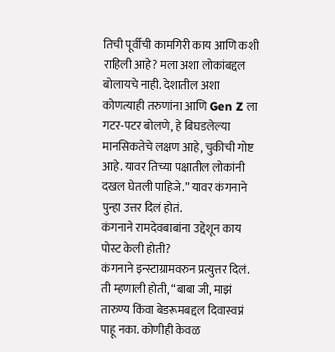तिची पूर्वीची कामगिरी काय आणि कशी राहिली आहे? मला अशा लोकांबद्दल बोलायचे नाही. देशातील अशा कोणत्याही तरुणांना आणि Gen Z ला गटर-पटर बोलणे, हे बिघडलेल्या मानसिकतेचे लक्षण आहे, चुकीची गोष्ट आहे. यावर तिच्या पक्षातील लोकांनी दखल घेतली पाहिजे.” यावर कंगनाने पुन्हा उत्तर दिलं होतं.
कंगनाने रामदेवबाबांना उद्देशून काय पोस्ट केली होती?
कंगनाने इन्स्टाग्रामवरुन प्रत्युत्तर दिलं. ती म्हणाली होती, “बाबा जी, माझं तारुण्य किंवा बेडरूमबद्दल दिवास्वप्नं पाहू नका. कोणीही केवळ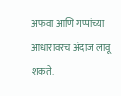अफवा आणि गप्पांच्या आधारावरच अंदाज लावू शकते.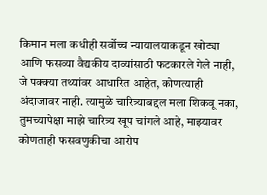किमान मला कधीही सर्वोच्च न्यायालयाकडून खोट्या आणि फसव्या वैद्यकीय दाव्यांसाठी फटकारले गेले नाही, जे पक्क्या तथ्यांवर आधारित आहेत, कोणत्याही अंदाजावर नाही. त्यामुळे चारित्र्याबद्दल मला शिकवू नका, तुमच्यापेक्षा माझे चारित्र्य खूप चांगले आहे, माझ्यावर कोणताही फसवणुकीचा आरोप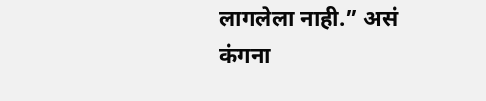लागलेला नाही.” असं कंगना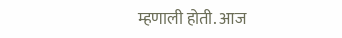म्हणाली होती. आज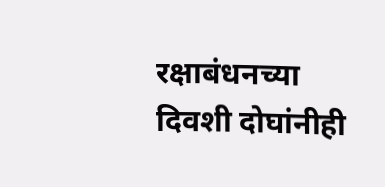रक्षाबंधनच्या दिवशी दोघांनीही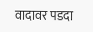वादावर पडदा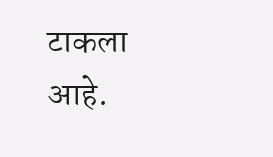टाकला आहे.